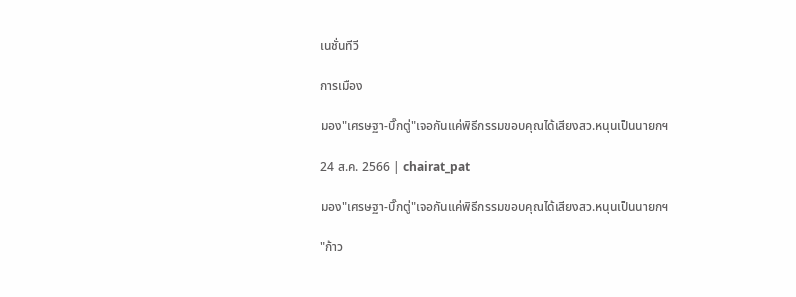เนชั่นทีวี

การเมือง

มอง"เศรษฐา-บิ๊กตู่"เจอกันแค่พิธีกรรมขอบคุณได้เสียงสว.หนุนเป็นนายกฯ

24 ส.ค. 2566 | chairat_pat

มอง"เศรษฐา-บิ๊กตู่"เจอกันแค่พิธีกรรมขอบคุณได้เสียงสว.หนุนเป็นนายกฯ

"ก้าว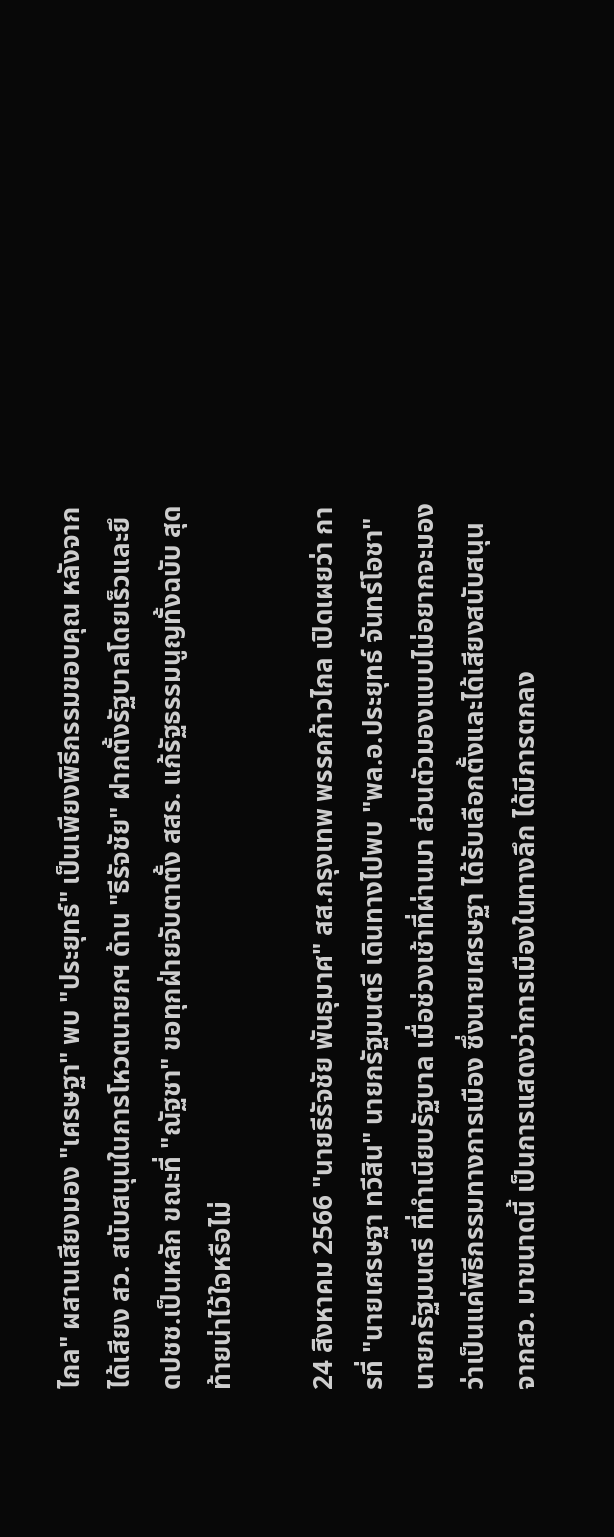ไกล" ผสานเสียงมอง "เศรษฐา" พบ "ประยุทธ์" เป็นเพียงพิธีกรรมขอบคุณ หลังจากได้เสียง สว. สนับสนุนในการโหวตนายกฯ ด้าน "ธีรัจชัย" ฝากตั้งรัฐบาลโดยเร็วและยึดปชช.เป็นหลัก ขณะที่ "ณัฐชา" ขอทุกฝ่ายจับตาตั้ง สสร. แก้รัฐธรรมนูญทั้งฉบับ สุดท้ายน่าไว้ใจหรือไม่

24 สิงหาคม 2566 "นายธีรัจชัย พันธุมาศ" สส.กรุงเทพ พรรคก้าวไกล เปิดเผยว่า การที่ "นายเศรษฐา ทวีสิน" นายกรัฐมนตรี เดินทางไปพบ "พล.อ.ประยุทธ์ จันทร์โอชา" นายกรัฐมนตรี ที่ทำเนียบรัฐบาล เมื่อช่วงเช้าที่ผ่านมา ส่วนตัวมองแบบไม่อยากจะมอง ว่าเป็นแค่พิธีกรรมทางการเมือง ซึ่งนายเศรษฐา ได้รับเลือกตั้งและได้เสียงสนับสนุนจากสว. มาขนาดนี้ เป็นการแสดงว่าการเมืองในทางลึก ได้มีการตกลง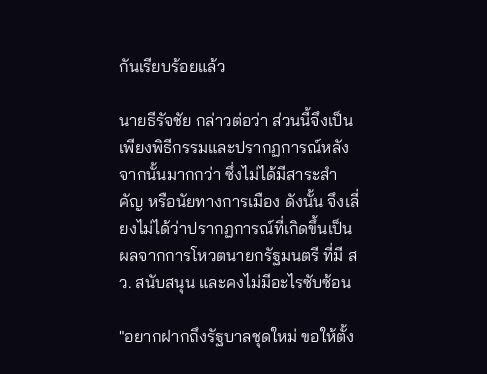กันเรียบร้อยแล้ว

นายธีรัจชัย กล่าวต่อว่า ส่วนนี้จึงเป็นเพียงพิธีกรรมและปรากฏการณ์หลังจากนั้นมากกว่า ซึ่งไม่ได้มีสาระสำคัญ หรือนัยทางการเมือง ดังนั้น จึงเลี่ยงไม่ได้ว่าปรากฏการณ์ที่เกิดขึ้นเป็น ผลจากการโหวตนายกรัฐมนตรี ที่มี สว. สนับสนุน และคงไม่มีอะไรซับซ้อน

"อยากฝากถึงรัฐบาลชุดใหม่ ขอให้ตั้ง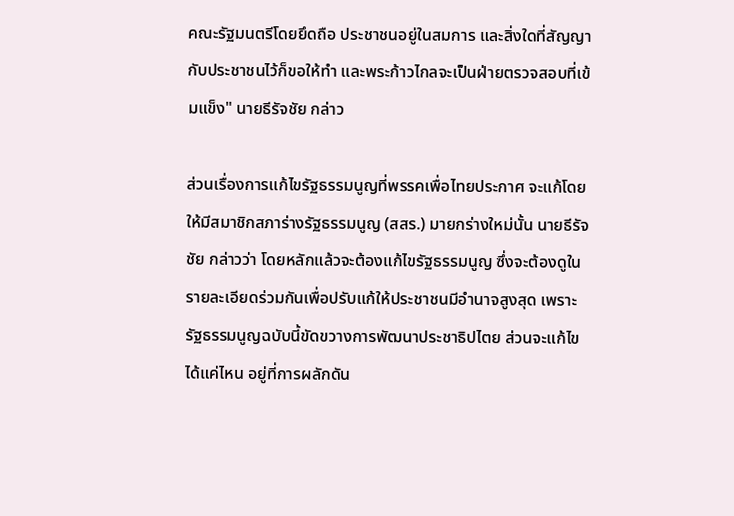คณะรัฐมนตรีโดยยึดถือ ประชาชนอยู่ในสมการ และสิ่งใดที่สัญญากับประชาชนไว้ก็ขอให้ทำ และพระก้าวไกลจะเป็นฝ่ายตรวจสอบที่เข้มแข็ง" นายธีรัจชัย กล่าว

ส่วนเรื่องการแก้ไขรัฐธรรมนูญที่พรรคเพื่อไทยประกาศ จะแก้โดยให้มีสมาชิกสภาร่างรัฐธรรมนูญ (สสร.) มายกร่างใหม่นั้น นายธีรัจชัย กล่าวว่า โดยหลักแล้วจะต้องแก้ไขรัฐธรรมนูญ ซึ่งจะต้องดูในรายละเอียดร่วมกันเพื่อปรับแก้ให้ประชาชนมีอำนาจสูงสุด เพราะรัฐธรรมนูญฉบับนี้ขัดขวางการพัฒนาประชาธิปไตย ส่วนจะแก้ไขได้แค่ไหน อยู่ที่การผลักดัน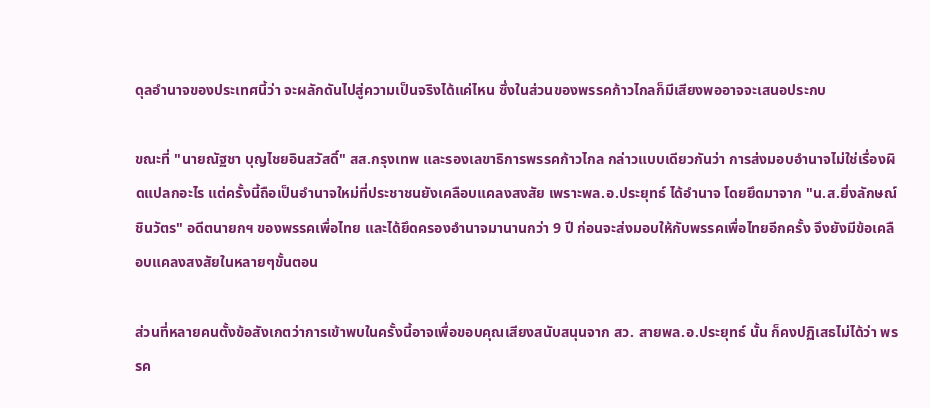ดุลอำนาจของประเทศนี้ว่า จะผลักดันไปสู่ความเป็นจริงได้แค่ไหน ซึ่งในส่วนของพรรคก้าวไกลก็มีเสียงพออาจจะเสนอประกบ

ขณะที่ "นายณัฐชา บุญไชยอินสวัสดิ์" สส.กรุงเทพ และรองเลขาธิการพรรคก้าวไกล กล่าวแบบเดียวกันว่า การส่งมอบอำนาจไม่ใช่เรื่องผิดแปลกอะไร แต่ครั้งนี้ถือเป็นอำนาจใหม่ที่ประชาชนยังเคลือบแคลงสงสัย เพราะพล.อ.ประยุทธ์ ได้อำนาจ โดยยึดมาจาก "น.ส.ยิ่งลักษณ์ ชินวัตร" อดีตนายกฯ ของพรรคเพื่อไทย และได้ยึดครองอำนาจมานานกว่า 9 ปี ก่อนจะส่งมอบให้กับพรรคเพื่อไทยอีกครั้ง จึงยังมีข้อเคลือบแคลงสงสัยในหลายๆขั้นตอน

ส่วนที่หลายคนตั้งข้อสังเกตว่าการเข้าพบในครั้งนี้อาจเพื่อขอบคุณเสียงสนับสนุนจาก สว. สายพล.อ.ประยุทธ์ นั้น ก็คงปฏิเสธไม่ได้ว่า พรรค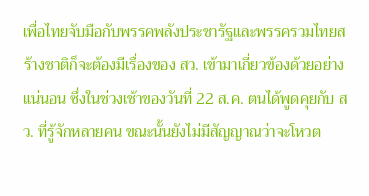เพื่อไทยจับมือกับพรรคพลังประชารัฐและพรรครวมไทยสร้างชาติก็จะต้องมีเรื่องของ สว. เข้ามาเกี่ยวข้องด้วยอย่างแน่นอน ซึ่งในช่วงเช้าของวันที่ 22 ส.ค. ตนได้พูดคุยกับ สว. ที่รู้จักหลายคน ขณะนั้นยังไม่มีสัญญาณว่าจะโหวต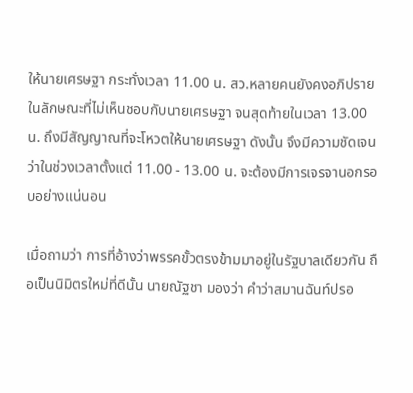ให้นายเศรษฐา กระทั่งเวลา 11.00 น. สว.หลายคนยังคงอภิปรายในลักษณะที่ไม่เห็นชอบกับนายเศรษฐา จนสุดท้ายในเวลา 13.00 น. ถึงมีสัญญาณที่จะโหวตให้นายเศรษฐา ดังนั้น จึงมีความชัดเจนว่าในช่วงเวลาตั้งแต่ 11.00 - 13.00 น. จะต้องมีการเจรจานอกรอบอย่างแน่นอน

เมื่อถามว่า การที่อ้างว่าพรรคขั้วตรงข้ามมาอยู่ในรัฐบาลเดียวกัน ถือเป็นนิมิตรใหม่ที่ดีนั้น นายณัฐชา มองว่า คำว่าสมานฉันท์ปรอ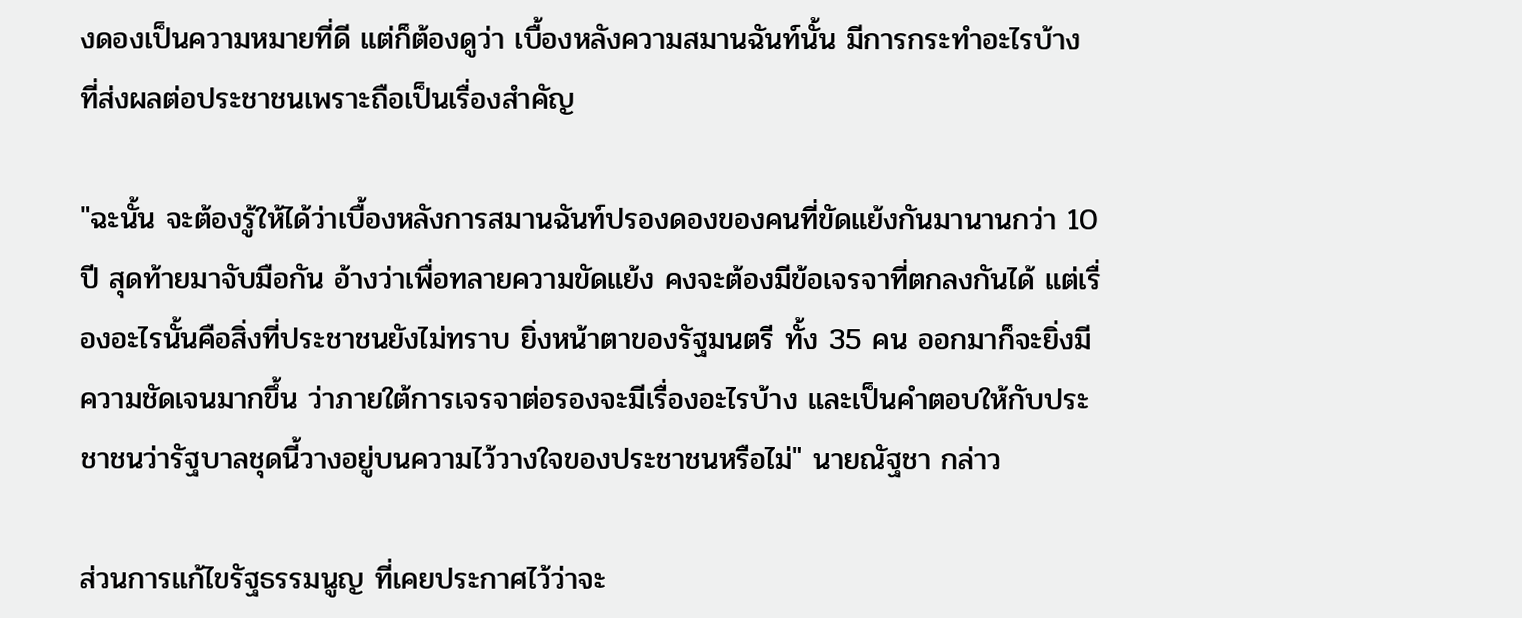งดองเป็นความหมายที่ดี แต่ก็ต้องดูว่า เบื้องหลังความสมานฉันท์นั้น มีการกระทำอะไรบ้าง ที่ส่งผลต่อประชาชนเพราะถือเป็นเรื่องสำคัญ

"ฉะนั้น จะต้องรู้ให้ได้ว่าเบื้องหลังการสมานฉันท์ปรองดองของคนที่ขัดแย้งกันมานานกว่า 10 ปี สุดท้ายมาจับมือกัน อ้างว่าเพื่อทลายความขัดแย้ง คงจะต้องมีข้อเจรจาที่ตกลงกันได้ แต่เรื่องอะไรนั้นคือสิ่งที่ประชาชนยังไม่ทราบ ยิ่งหน้าตาของรัฐมนตรี ทั้ง 35 คน ออกมาก็จะยิ่งมีความชัดเจนมากขึ้น ว่าภายใต้การเจรจาต่อรองจะมีเรื่องอะไรบ้าง และเป็นคำตอบให้กับประชาชนว่ารัฐบาลชุดนี้วางอยู่บนความไว้วางใจของประชาชนหรือไม่" นายณัฐชา กล่าว

ส่วนการแก้ไขรัฐธรรมนูญ ที่เคยประกาศไว้ว่าจะ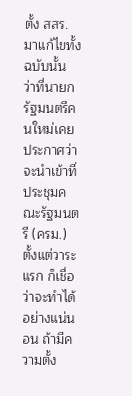ตั้ง สสร. มาแก้ไขทั้งฉบับนั้น ว่าที่นายกรัฐมนตรีคนใหม่เคยประกาศว่าจะนำเข้าที่ประชุมคณะรัฐมนตรี (ครม.) ตั้งแต่วาระแรก ก็เชื่อว่าจะทำได้อย่างแน่นอน ถ้ามีความตั้ง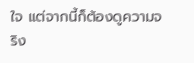ใจ แต่จากนี้ก็ต้องดูความจริง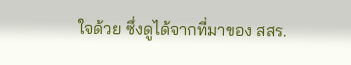ใจด้วย ซึ่งดูได้จากที่มาของ สสร.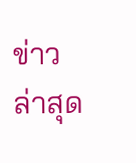ข่าวล่าสุด